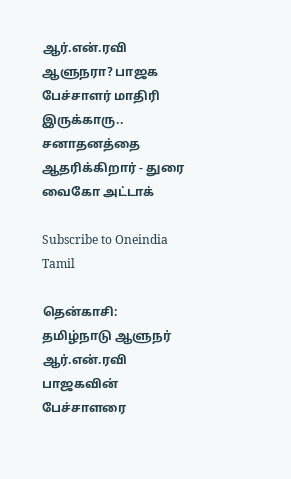ஆர்.என்.ரவி ஆளுநரா? பாஜக பேச்சாளர் மாதிரி இருக்காரு.. சனாதனத்தை ஆதரிக்கிறார் - துரை வைகோ அட்டாக்

Subscribe to Oneindia Tamil

தென்காசி: தமிழ்நாடு ஆளுநர் ஆர்.என்.ரவி பாஜகவின் பேச்சாளரை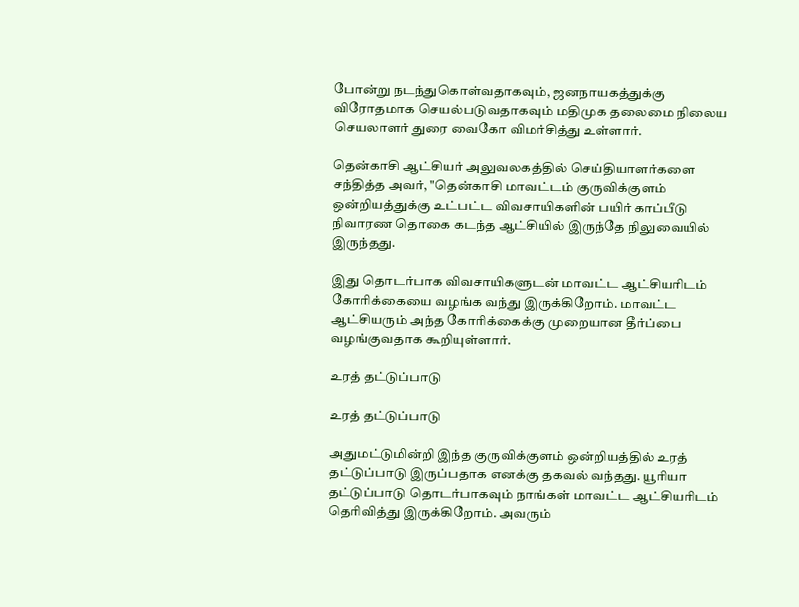போன்று நடந்துகொள்வதாகவும், ஜனநாயகத்துக்கு விரோதமாக செயல்படுவதாகவும் மதிமுக தலைமை நிலைய செயலாளர் துரை வைகோ விமர்சித்து உள்ளார்.

தென்காசி ஆட்சியர் அலுவலகத்தில் செய்தியாளர்களை சந்தித்த அவர், "தென்காசி மாவட்டம் குருவிக்குளம் ஒன்றியத்துக்கு உட்பட்ட விவசாயிகளின் பயிர் காப்பீடு நிவாரண தொகை கடந்த ஆட்சியில் இருந்தே நிலுவையில் இருந்தது.

இது தொடர்பாக விவசாயிகளுடன் மாவட்ட ஆட்சியரிடம் கோரிக்கையை வழங்க வந்து இருக்கிறோம். மாவட்ட ஆட்சியரும் அந்த கோரிக்கைக்கு முறையான தீர்ப்பை வழங்குவதாக கூறியுள்ளார்.

உரத் தட்டுப்பாடு

உரத் தட்டுப்பாடு

அதுமட்டுமின்றி இந்த குருவிக்குளம் ஒன்றியத்தில் உரத் தட்டுப்பாடு இருப்பதாக எனக்கு தகவல் வந்தது. யூரியா தட்டுப்பாடு தொடர்பாகவும் நாங்கள் மாவட்ட ஆட்சியரிடம் தெரிவித்து இருக்கிறோம். அவரும்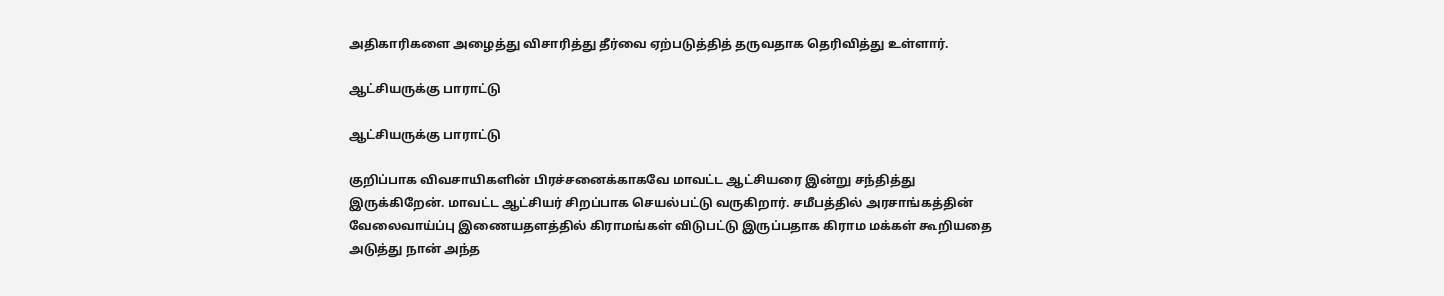அதிகாரிகளை அழைத்து விசாரித்து தீர்வை ஏற்படுத்தித் தருவதாக தெரிவித்து உள்ளார்.

ஆட்சியருக்கு பாராட்டு

ஆட்சியருக்கு பாராட்டு

குறிப்பாக விவசாயிகளின் பிரச்சனைக்காகவே மாவட்ட ஆட்சியரை இன்று சந்தித்து இருக்கிறேன். மாவட்ட ஆட்சியர் சிறப்பாக செயல்பட்டு வருகிறார். சமீபத்தில் அரசாங்கத்தின் வேலைவாய்ப்பு இணையதளத்தில் கிராமங்கள் விடுபட்டு இருப்பதாக கிராம மக்கள் கூறியதை அடுத்து நான் அந்த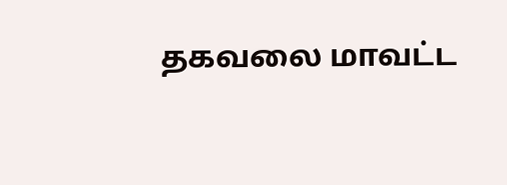தகவலை மாவட்ட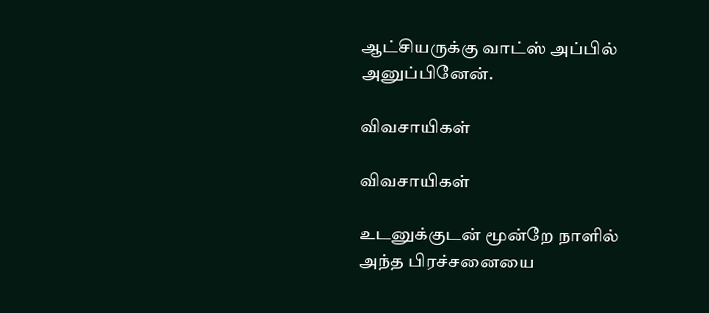ஆட்சியருக்கு வாட்ஸ் அப்பில் அனுப்பினேன்.

விவசாயிகள்

விவசாயிகள்

உடனுக்குடன் மூன்றே நாளில் அந்த பிரச்சனையை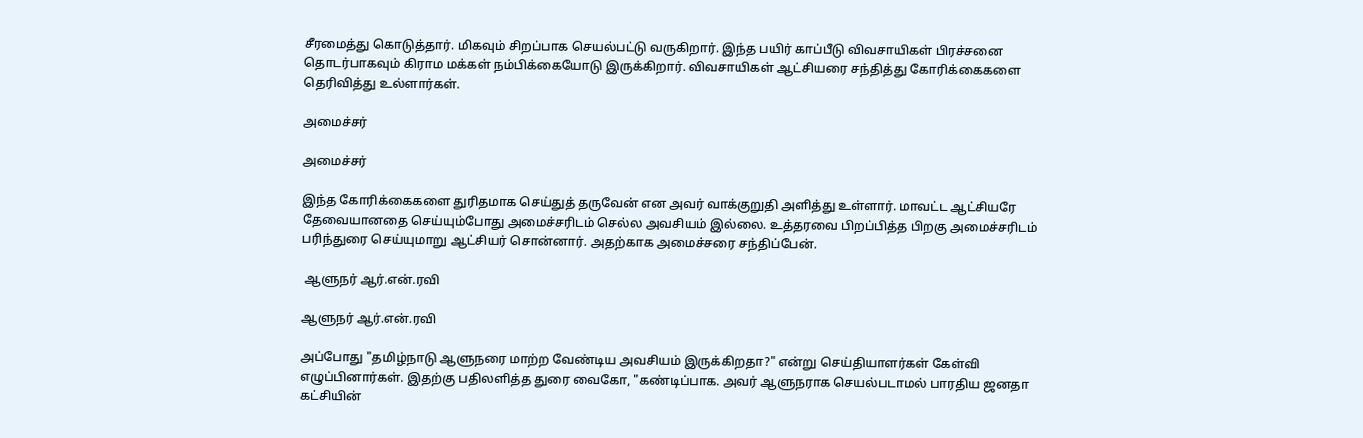சீரமைத்து கொடுத்தார். மிகவும் சிறப்பாக செயல்பட்டு வருகிறார். இந்த பயிர் காப்பீடு விவசாயிகள் பிரச்சனை தொடர்பாகவும் கிராம மக்கள் நம்பிக்கையோடு இருக்கிறார். விவசாயிகள் ஆட்சியரை சந்தித்து கோரிக்கைகளை தெரிவித்து உல்ளார்கள்.

அமைச்சர்

அமைச்சர்

இந்த கோரிக்கைகளை துரிதமாக செய்துத் தருவேன் என அவர் வாக்குறுதி அளித்து உள்ளார். மாவட்ட ஆட்சியரே தேவையானதை செய்யும்போது அமைச்சரிடம் செல்ல அவசியம் இல்லை. உத்தரவை பிறப்பித்த பிறகு அமைச்சரிடம் பரிந்துரை செய்யுமாறு ஆட்சியர் சொன்னார். அதற்காக அமைச்சரை சந்திப்பேன்.

 ஆளுநர் ஆர்.என்.ரவி

ஆளுநர் ஆர்.என்.ரவி

அப்போது "தமிழ்நாடு ஆளுநரை மாற்ற வேண்டிய அவசியம் இருக்கிறதா?" என்று செய்தியாளர்கள் கேள்வி எழுப்பினார்கள். இதற்கு பதிலளித்த துரை வைகோ, "கண்டிப்பாக. அவர் ஆளுநராக செயல்படாமல் பாரதிய ஜனதா கட்சியின்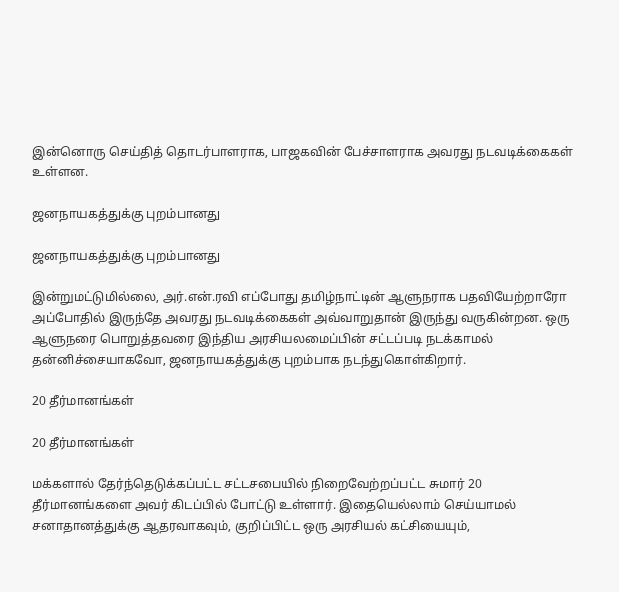இன்னொரு செய்தித் தொடர்பாளராக, பாஜகவின் பேச்சாளராக அவரது நடவடிக்கைகள் உள்ளன.

ஜனநாயகத்துக்கு புறம்பானது

ஜனநாயகத்துக்கு புறம்பானது

இன்றுமட்டுமில்லை, அர்.என்.ரவி எப்போது தமிழ்நாட்டின் ஆளுநராக பதவியேற்றாரோ அப்போதில் இருந்தே அவரது நடவடிக்கைகள் அவ்வாறுதான் இருந்து வருகின்றன. ஒரு ஆளுநரை பொறுத்தவரை இந்திய அரசியலமைப்பின் சட்டப்படி நடக்காமல் தன்னிச்சையாகவோ, ஜனநாயகத்துக்கு புறம்பாக நடந்துகொள்கிறார்.

20 தீர்மானங்கள்

20 தீர்மானங்கள்

மக்களால் தேர்ந்தெடுக்கப்பட்ட சட்டசபையில் நிறைவேற்றப்பட்ட சுமார் 20 தீர்மானங்களை அவர் கிடப்பில் போட்டு உள்ளார். இதையெல்லாம் செய்யாமல் சனாதானத்துக்கு ஆதரவாகவும், குறிப்பிட்ட ஒரு அரசியல் கட்சியையும்,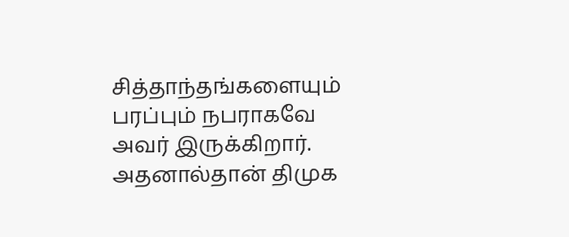சித்தாந்தங்களையும் பரப்பும் நபராகவே அவர் இருக்கிறார். அதனால்தான் திமுக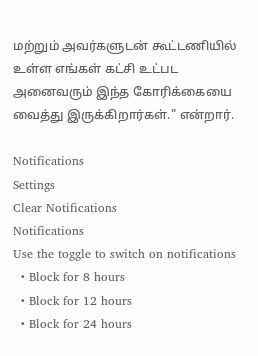மற்றும் அவர்களுடன் கூட்டணியில் உள்ள எங்கள் கட்சி உட்பட அனைவரும் இந்த கோரிக்கையை வைத்து இருக்கிறார்கள்." என்றார்.

Notifications
Settings
Clear Notifications
Notifications
Use the toggle to switch on notifications
  • Block for 8 hours
  • Block for 12 hours
  • Block for 24 hours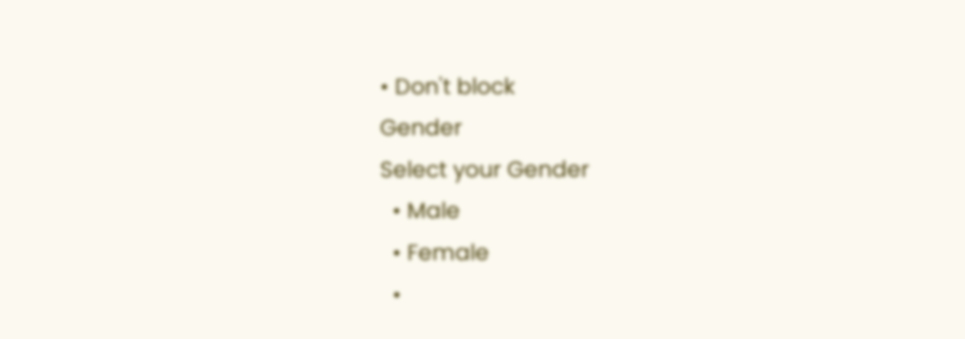• Don't block
Gender
Select your Gender
  • Male
  • Female
  •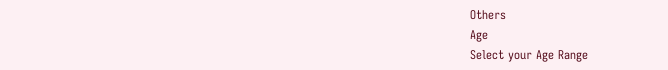Others
Age
Select your Age Range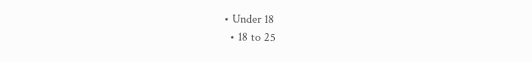• Under 18
  • 18 to 25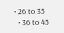• 26 to 35
  • 36 to 45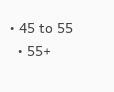• 45 to 55
  • 55+